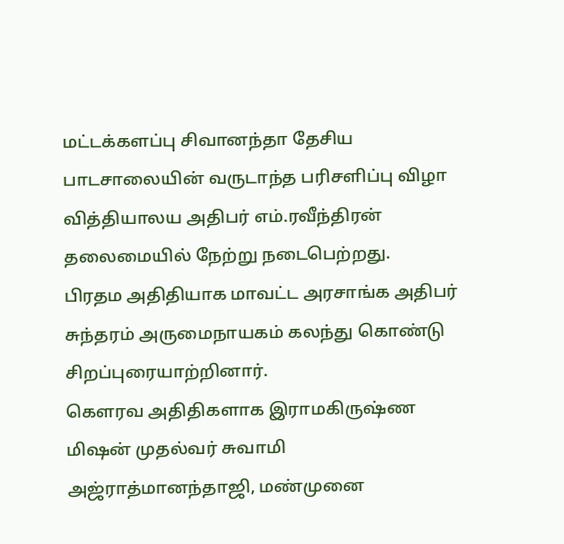மட்டக்களப்பு சிவானந்தா தேசிய பாடசாலையின் வருடாந்த பரிசளிப்பு விழா வித்தியாலய அதிபர் எம்.ரவீந்திரன் தலைமையில் நேற்று நடைபெற்றது.
பிரதம அதிதியாக மாவட்ட அரசாங்க அதிபர் சுந்தரம் அருமைநாயகம் கலந்து கொண்டு சிறப்புரையாற்றினார்.
கௌரவ அதிதிகளாக இராமகிருஷ்ண மிஷன் முதல்வர் சுவாமி அஜ்ராத்மானந்தாஜி, மண்முனை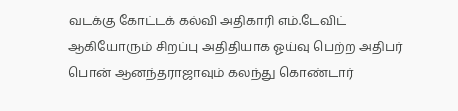வடக்கு கோட்டக் கல்வி அதிகாரி எம்.டேவிட் ஆகியோரும் சிறப்பு அதிதியாக ஓய்வு பெற்ற அதிபர் பொன் ஆனந்தராஜாவும் கலந்து கொண்டார்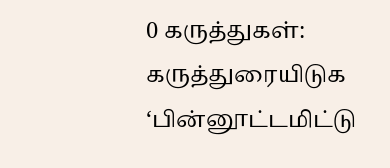0 கருத்துகள்:
கருத்துரையிடுக
‘பின்னூட்டமிட்டு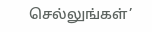செல்லுங்கள்’